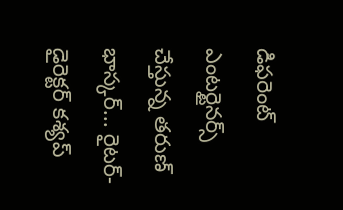డిఫరెంట్ ఎంటర్టైనర్స్ చేస్తున్న తరుణ్ భాస్కర్... రైటర్- డైరెక్టర్ కశ్యప్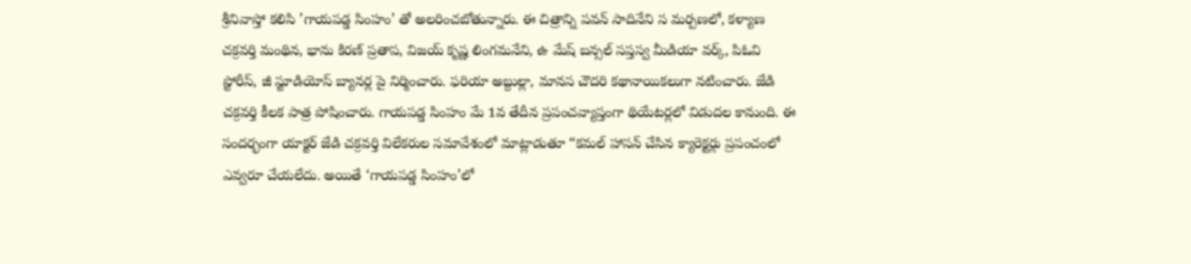శ్రీనివాస్తో కలిసి ’గాయపడ్డ సింహం’ తో అలరించబోతున్నారు. ఈ చిత్రాన్ని పవన్ సాదినేని స మర్పణలో, కళ్యాణ చక్రవర్తి మంథిన, భాను కిరణ్ ప్రతాప, విజయ్ కృష్ణ లింగమనేని, ఉ మేష్ బన్సల్ సప్తస్వ మీడియా వర్క్, పిఓవి స్టోరీస్, జీ స్టూడియోస్ బ్యానర్ల పై నిర్మించారు. ఫరియా అబ్దుల్లా, మానస చౌదరి కథానాయికలుగా నటించారు. జేడి చక్రవర్తి కీలక పాత్ర పోషించారు. గాయపడ్డ సింహం మే 1వ తేదీన ప్రపంచవ్యాప్తంగా థియేటర్లలో విడుదల కానుంది. ఈ సందర్భంగా యాక్టర్ జేడి చక్రవర్తి విలేకరుల సమావేశంలో మాట్లాడుతూ “కమల్ హాసన్ చేసిన క్యారెక్టర్లు ప్రపంచంలో ఎవ్వరూ చేయలేదు. అయితే ‘గాయపడ్డ సింహం’లో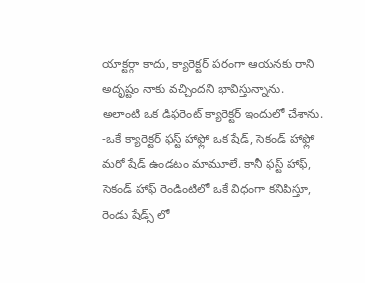యాక్టర్గా కాదు, క్యారెక్టర్ పరంగా ఆయనకు రాని అదృష్టం నాకు వచ్చిందని భావిస్తున్నాను.
అలాంటి ఒక డిఫరెంట్ క్యారెక్టర్ ఇందులో చేశాను. -ఒకే క్యారెక్టర్ ఫస్ట్ హాఫ్లో ఒక షేడ్, సెకండ్ హాఫ్లో మరో షేడ్ ఉండటం మామూలే. కానీ ఫస్ట్ హాఫ్, సెకండ్ హాఫ్ రెండింటిలో ఒకే విధంగా కనిపిస్తూ, రెండు షేడ్స్ లో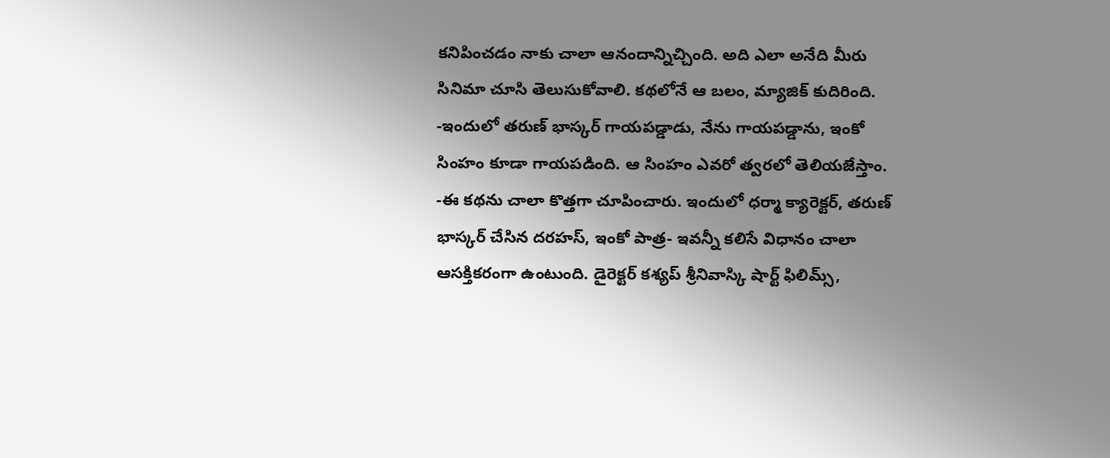కనిపించడం నాకు చాలా ఆనందాన్నిచ్చింది. అది ఎలా అనేది మీరు సినిమా చూసి తెలుసుకోవాలి. కథలోనే ఆ బలం, మ్యాజిక్ కుదిరింది. -ఇందులో తరుణ్ భాస్కర్ గాయపడ్డాడు, నేను గాయపడ్డాను, ఇంకో సింహం కూడా గాయపడింది. ఆ సింహం ఎవరో త్వరలో తెలియజేస్తాం. -ఈ కథను చాలా కొత్తగా చూపించారు. ఇందులో ధర్మా క్యారెక్టర్, తరుణ్ భాస్కర్ చేసిన దరహస్, ఇంకో పాత్ర- ఇవన్నీ కలిసే విధానం చాలా ఆసక్తికరంగా ఉంటుంది. డైరెక్టర్ కశ్యప్ శ్రీనివాస్కి షార్ట్ ఫిలిమ్స్,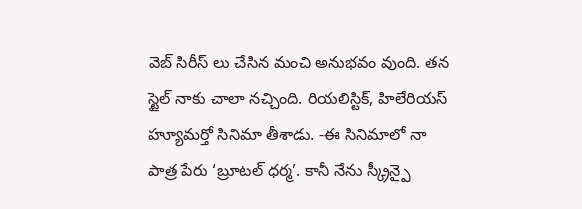వెబ్ సిరీస్ లు చేసిన మంచి అనుభవం వుంది. తన స్టైల్ నాకు చాలా నచ్చింది. రియలిస్టిక్, హిలేరియస్ హ్యూమర్తో సినిమా తీశాడు. -ఈ సినిమాలో నా పాత్ర పేరు ‘బ్రూటల్ ధర్మ’. కానీ నేను స్క్రీన్పై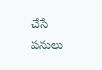చేసే పనులు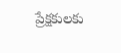ప్రేక్షకులకు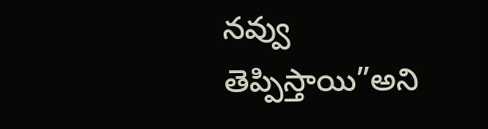నవ్వు తెప్పిస్తాయి”అని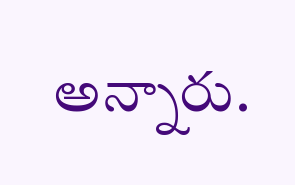అన్నారు.